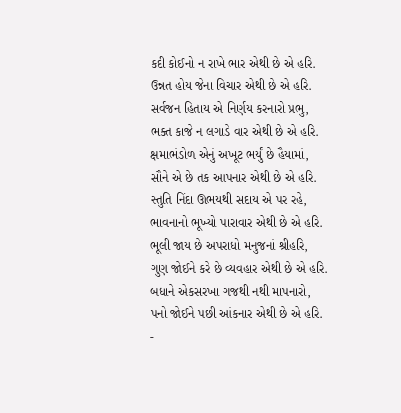કદી કોઈનો ન રાખે ભાર એથી છે એ હરિ.
ઉન્નત હોય જેના વિચાર એથી છે એ હરિ.
સર્વજન હિતાય એ નિર્ણય કરનારો પ્રભુ,
ભક્ત કાજે ન લગાડે વાર એથી છે એ હરિ.
ક્ષમાભંડોળ એનું અખૂટ ભર્યું છે હૈયામાં,
સૌને એ છે તક આપનાર એથી છે એ હરિ.
સ્તુતિ નિંદા ઊભયથી સદાય એ પર રહે,
ભાવનાનો ભૂખ્યો પારાવાર એથી છે એ હરિ.
ભૂલી જાય છે અપરાધો મનુજનાં શ્રીહરિ,
ગુણ જોઈને કરે છે વ્યવહાર એથી છે એ હરિ.
બધાને એકસરખા ગજથી નથી માપનારો,
પનો જોઈને પછી આંકનાર એથી છે એ હરિ.
-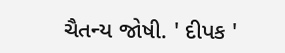ચૈતન્ય જોષી. ' દીપક '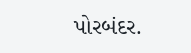પોરબંદર.